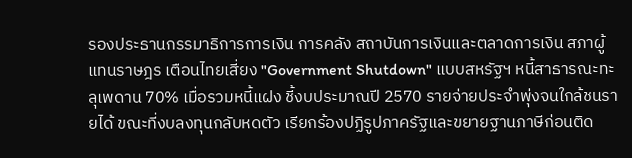รองประธานกรรมาธิการการเงิน การคลัง สถาบันการเงินและตลาดการเงิน สภาผู้แทนราษฎร เตือนไทยเสี่ยง "Government Shutdown" แบบสหรัฐฯ หนี้สาธารณะทะลุเพดาน 70% เมื่อรวมหนี้แฝง ชี้งบประมาณปี 2570 รายจ่ายประจำพุ่งจนใกล้ชนรายได้ ขณะที่งบลงทุนกลับหดตัว เรียกร้องปฏิรูปภาครัฐและขยายฐานภาษีก่อนติด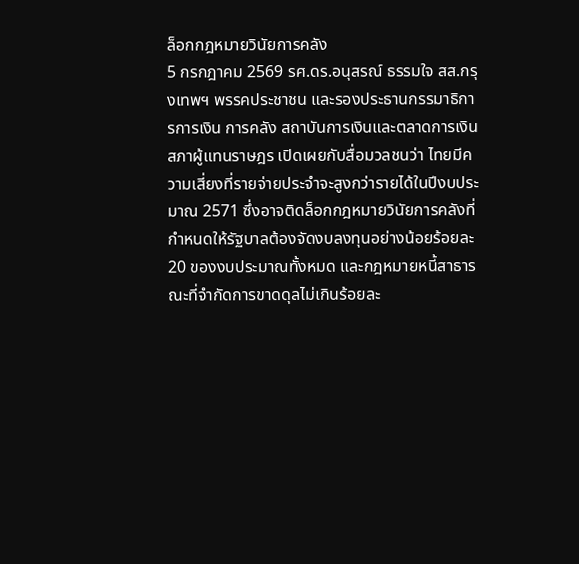ล็อกกฎหมายวินัยการคลัง
5 กรกฎาคม 2569 รศ.ดร.อนุสรณ์ ธรรมใจ สส.กรุงเทพฯ พรรคประชาชน และรองประธานกรรมาธิการการเงิน การคลัง สถาบันการเงินและตลาดการเงิน สภาผู้แทนราษฎร เปิดเผยกับสื่อมวลชนว่า ไทยมีความเสี่ยงที่รายจ่ายประจำจะสูงกว่ารายได้ในปีงบประมาณ 2571 ซึ่งอาจติดล็อกกฎหมายวินัยการคลังที่กำหนดให้รัฐบาลต้องจัดงบลงทุนอย่างน้อยร้อยละ 20 ของงบประมาณทั้งหมด และกฎหมายหนี้สาธารณะที่จำกัดการขาดดุลไม่เกินร้อยละ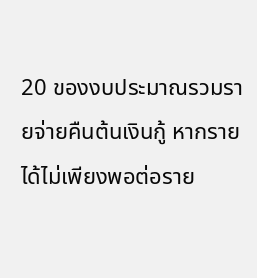20 ของงบประมาณรวมรายจ่ายคืนต้นเงินกู้ หากรายได้ไม่เพียงพอต่อราย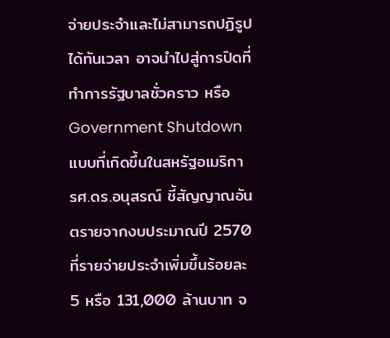จ่ายประจำและไม่สามารถปฏิรูปได้ทันเวลา อาจนำไปสู่การปิดที่ทำการรัฐบาลชั่วคราว หรือ Government Shutdown แบบที่เกิดขึ้นในสหรัฐอเมริกา
รศ.ดร.อนุสรณ์ ชี้สัญญาณอันตรายจากงบประมาณปี 2570 ที่รายจ่ายประจำเพิ่มขึ้นร้อยละ 5 หรือ 131,000 ล้านบาท จ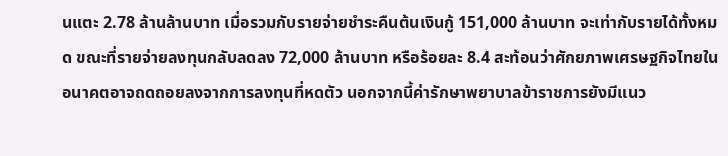นแตะ 2.78 ล้านล้านบาท เมื่อรวมกับรายจ่ายชำระคืนต้นเงินกู้ 151,000 ล้านบาท จะเท่ากับรายได้ทั้งหมด ขณะที่รายจ่ายลงทุนกลับลดลง 72,000 ล้านบาท หรือร้อยละ 8.4 สะท้อนว่าศักยภาพเศรษฐกิจไทยในอนาคตอาจถดถอยลงจากการลงทุนที่หดตัว นอกจากนี้ค่ารักษาพยาบาลข้าราชการยังมีแนว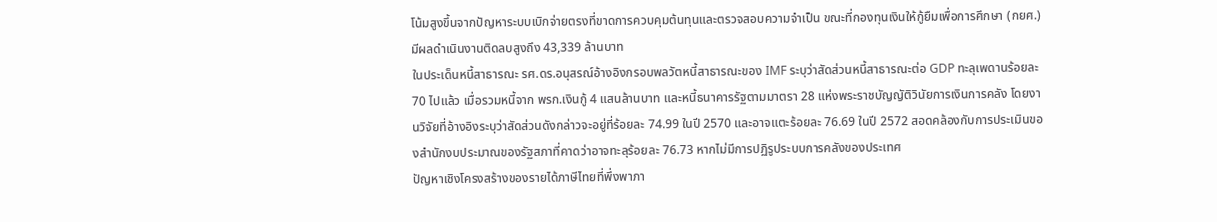โน้มสูงขึ้นจากปัญหาระบบเบิกจ่ายตรงที่ขาดการควบคุมต้นทุนและตรวจสอบความจำเป็น ขณะที่กองทุนเงินให้กู้ยืมเพื่อการศึกษา (กยศ.) มีผลดำเนินงานติดลบสูงถึง 43,339 ล้านบาท
ในประเด็นหนี้สาธารณะ รศ.ดร.อนุสรณ์อ้างอิงกรอบพลวัตหนี้สาธารณะของ IMF ระบุว่าสัดส่วนหนี้สาธารณะต่อ GDP ทะลุเพดานร้อยละ 70 ไปแล้ว เมื่อรวมหนี้จาก พรก.เงินกู้ 4 แสนล้านบาท และหนี้ธนาคารรัฐตามมาตรา 28 แห่งพระราชบัญญัติวินัยการเงินการคลัง โดยงานวิจัยที่อ้างอิงระบุว่าสัดส่วนดังกล่าวจะอยู่ที่ร้อยละ 74.99 ในปี 2570 และอาจแตะร้อยละ 76.69 ในปี 2572 สอดคล้องกับการประเมินของสำนักงบประมาณของรัฐสภาที่คาดว่าอาจทะลุร้อยละ 76.73 หากไม่มีการปฏิรูประบบการคลังของประเทศ
ปัญหาเชิงโครงสร้างของรายได้ภาษีไทยที่พึ่งพาภา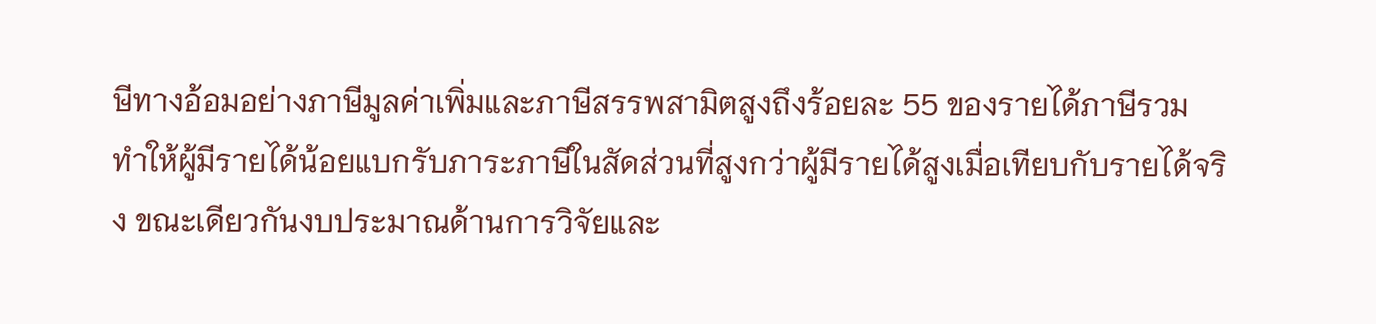ษีทางอ้อมอย่างภาษีมูลค่าเพิ่มและภาษีสรรพสามิตสูงถึงร้อยละ 55 ของรายได้ภาษีรวม ทำให้ผู้มีรายได้น้อยแบกรับภาระภาษีในสัดส่วนที่สูงกว่าผู้มีรายได้สูงเมื่อเทียบกับรายได้จริง ขณะเดียวกันงบประมาณด้านการวิจัยและ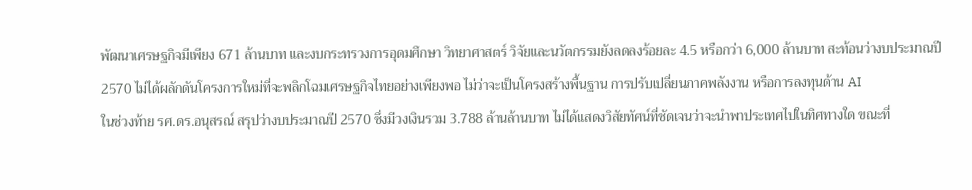พัฒนาเศรษฐกิจมีเพียง 671 ล้านบาท และงบกระทรวงการอุดมศึกษา วิทยาศาสตร์ วิจัยและนวัตกรรมยังลดลงร้อยละ 4.5 หรือกว่า 6,000 ล้านบาท สะท้อนว่างบประมาณปี 2570 ไม่ได้ผลักดันโครงการใหม่ที่จะพลิกโฉมเศรษฐกิจไทยอย่างเพียงพอ ไม่ว่าจะเป็นโครงสร้างพื้นฐาน การปรับเปลี่ยนภาคพลังงาน หรือการลงทุนด้าน AI
ในช่วงท้าย รศ.ดร.อนุสรณ์ สรุปว่างบประมาณปี 2570 ซึ่งมีวงเงินรวม 3.788 ล้านล้านบาท ไม่ได้แสดงวิสัยทัศน์ที่ชัดเจนว่าจะนำพาประเทศไปในทิศทางใด ขณะที่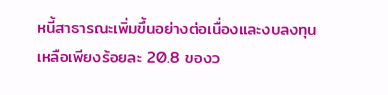หนี้สาธารณะเพิ่มขึ้นอย่างต่อเนื่องและงบลงทุนเหลือเพียงร้อยละ 20.8 ของว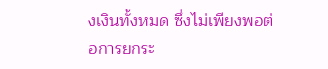งเงินทั้งหมด ซึ่งไม่เพียงพอต่อการยกระ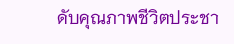ดับคุณภาพชีวิตประชา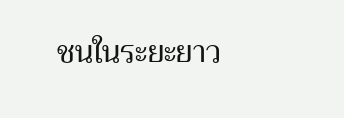ชนในระยะยาว